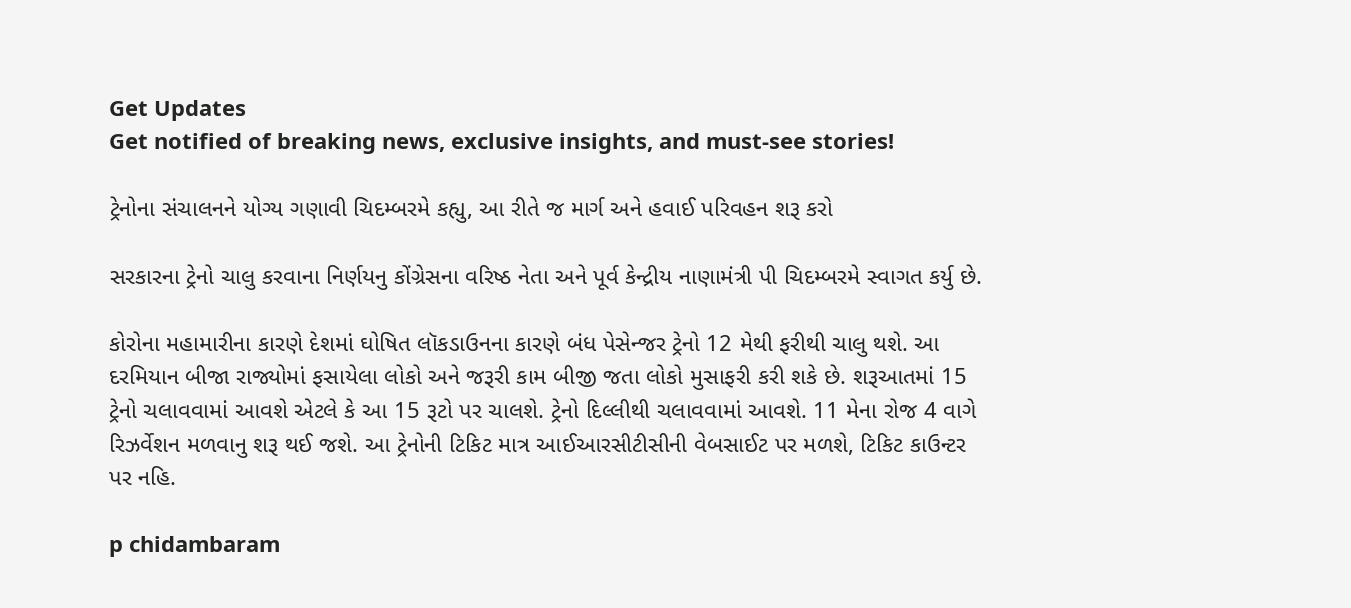Get Updates
Get notified of breaking news, exclusive insights, and must-see stories!

ટ્રેનોના સંચાલનને યોગ્ય ગણાવી ચિદમ્બરમે કહ્યુ, આ રીતે જ માર્ગ અને હવાઈ પરિવહન શરૂ કરો

સરકારના ટ્રેનો ચાલુ કરવાના નિર્ણયનુ કોંગ્રેસના વરિષ્ઠ નેતા અને પૂર્વ કેન્દ્રીય નાણામંત્રી પી ચિદમ્બરમે સ્વાગત કર્યુ છે.

કોરોના મહામારીના કારણે દેશમાં ઘોષિત લૉકડાઉનના કારણે બંધ પેસેન્જર ટ્રેનો 12 મેથી ફરીથી ચાલુ થશે. આ દરમિયાન બીજા રાજ્યોમાં ફસાયેલા લોકો અને જરૂરી કામ બીજી જતા લોકો મુસાફરી કરી શકે છે. શરૂઆતમાં 15 ટ્રેનો ચલાવવામાં આવશે એટલે કે આ 15 રૂટો પર ચાલશે. ટ્રેનો દિલ્લીથી ચલાવવામાં આવશે. 11 મેના રોજ 4 વાગે રિઝર્વેશન મળવાનુ શરૂ થઈ જશે. આ ટ્રેનોની ટિકિટ માત્ર આઈઆરસીટીસીની વેબસાઈટ પર મળશે, ટિકિટ કાઉન્ટર પર નહિ.

p chidambaram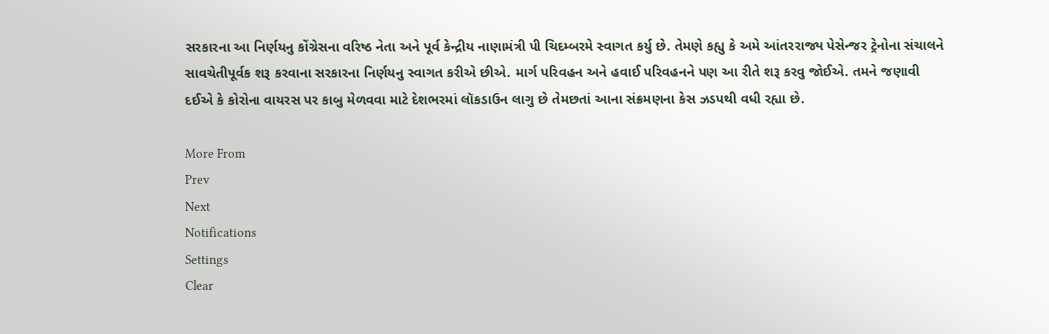સરકારના આ નિર્ણયનુ કોંગ્રેસના વરિષ્ઠ નેતા અને પૂર્વ કેન્દ્રીય નાણામંત્રી પી ચિદમ્બરમે સ્વાગત કર્યુ છે. તેમણે કહ્યુ કે અમે આંતરરાજ્ય પેસેન્જર ટ્રેનોના સંચાલને સાવચેતીપૂર્વક શરૂ કરવાના સરકારના નિર્ણયનુ સ્વાગત કરીએ છીએ. માર્ગ પરિવહન અને હવાઈ પરિવહનને પણ આ રીતે શરૂ કરવુ જોઈએ. તમને જણાવી દઈએ કે કોરોના વાયરસ પર કાબુ મેળવવા માટે દેશભરમાં લૉકડાઉન લાગુ છે તેમછતાં આના સંક્રમણના કેસ ઝડપથી વધી રહ્યા છે.

More From
Prev
Next
Notifications
Settings
Clear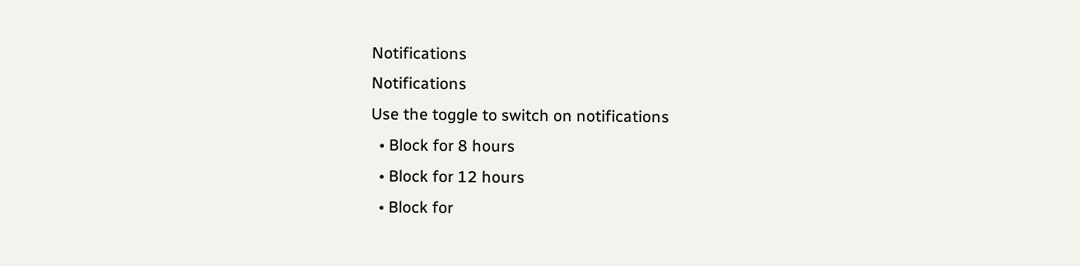Notifications
Notifications
Use the toggle to switch on notifications
  • Block for 8 hours
  • Block for 12 hours
  • Block for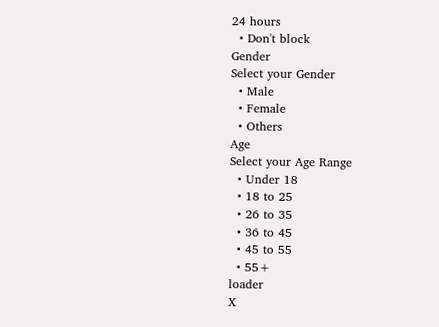24 hours
  • Don't block
Gender
Select your Gender
  • Male
  • Female
  • Others
Age
Select your Age Range
  • Under 18
  • 18 to 25
  • 26 to 35
  • 36 to 45
  • 45 to 55
  • 55+
loader
X